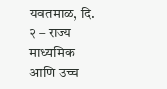यवतमाळ, दि. २ – राज्य माध्यमिक आणि उच्च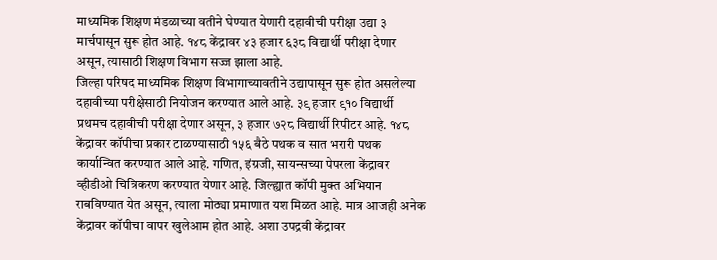माध्यमिक शिक्षण मंडळाच्या वतीने घेण्यात येणारी दहावीची परीक्षा उद्या ३ मार्चपासून सुरू होत आहे. १४८ केंद्रावर ४३ हजार ६३८ विद्यार्थी परीक्षा देणार असून, त्यासाठी शिक्षण विभाग सज्ज झाला आहे.
जिल्हा परिषद माध्यमिक शिक्षण विभागाच्यावतीने उद्यापासून सुरू होत असलेल्या दहावीच्या परीक्षेसाठी नियोजन करण्यात आले आहे. ३९ हजार ९१० विद्यार्थी प्रथमच दहावीची परीक्षा देणार असून, ३ हजार ७२८ विद्यार्थी रिपीटर आहे. १४८ केंद्रावर कॉपीचा प्रकार टाळण्यासाठी १५६ बैठे पथक व सात भरारी पथक कार्यान्वित करण्यात आले आहे. गणित, इंग्रजी, सायन्सच्या पेपरला केंद्रावर व्हीडीओ चित्रिकरण करण्यात येणार आहे. जिल्ह्यात कॉपी मुक्त अभियान राबविण्यात येत असून, त्याला मोठ्या प्रमाणात यश मिळत आहे. मात्र आजही अनेक केंद्रावर कॉपीचा वापर खुलेआम होत आहे. अशा उपद्रवी केंद्रावर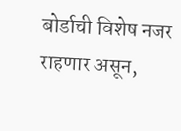बोर्डाची विशेष नजर राहणार असून,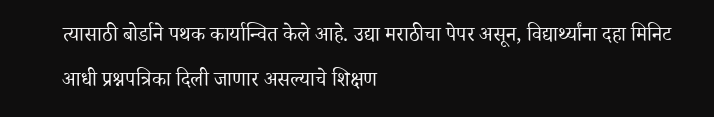त्यासाठी बोर्डाने पथक कार्यान्वित केले आहे. उद्या मराठीचा पेपर असून, विद्यार्थ्यांना दहा मिनिट आधी प्रश्नपत्रिका दिली जाणार असल्याचे शिक्षण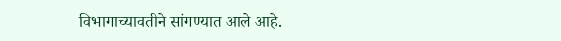विभागाच्यावतीने सांगण्यात आले आहे.